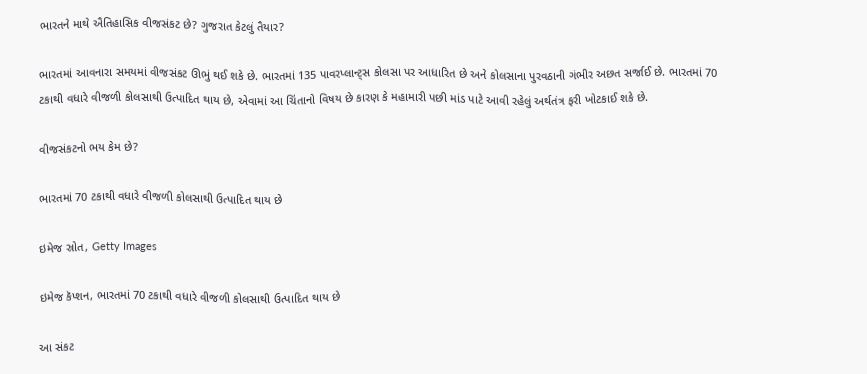ભારતને માથે ઐતિહાસિક વીજસંકટ છે? ગુજરાત કેટલું તૈયાર?

ભારતમાં આવનારા સમયમાં વીજસંકટ ઊભું થઈ શકે છે. ભારતમાં 135 પાવરપ્લાન્ટ્સ કોલસા પર આધારિત છે અને કોલસાના પુરવઠાની ગંભીર અછત સર્જાઈ છે. ભારતમાં 70 ટકાથી વધારે વીજળી કોલસાથી ઉત્પાદિત થાય છે, એવામાં આ ચિંતાનો વિષય છે કારણ કે મહામારી પછી માંડ પાટે આવી રહેલું અર્થતંત્ર ફરી ખોટકાઈ શકે છે.

વીજસંકટનો ભય કેમ છે?

ભારતમાં 70 ટકાથી વધારે વીજળી કોલસાથી ઉત્પાદિત થાય છે

ઇમેજ સ્રોત, Getty Images

ઇમેજ કૅપ્શન, ભારતમાં 70 ટકાથી વધારે વીજળી કોલસાથી ઉત્પાદિત થાય છે

આ સંકટ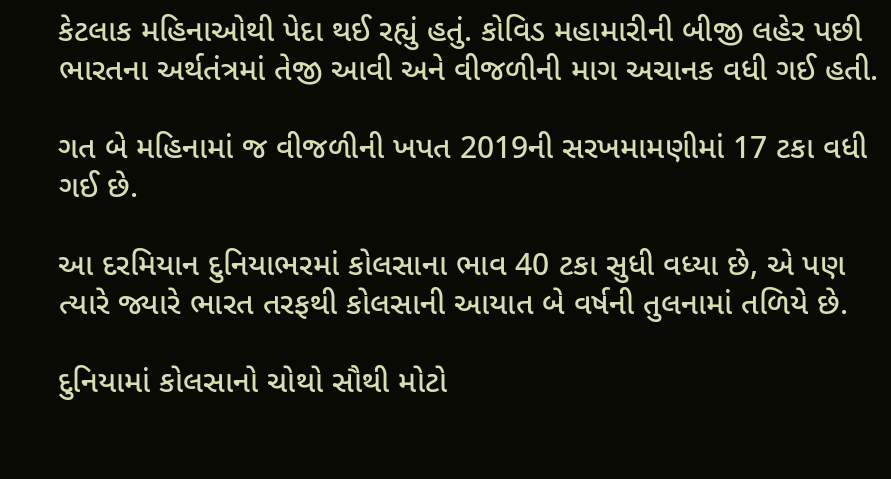કેટલાક મહિનાઓથી પેદા થઈ રહ્યું હતું. કોવિડ મહામારીની બીજી લહેર પછી ભારતના અર્થતંત્રમાં તેજી આવી અને વીજળીની માગ અચાનક વધી ગઈ હતી.

ગત બે મહિનામાં જ વીજળીની ખપત 2019ની સરખમામણીમાં 17 ટકા વધી ગઈ છે.

આ દરમિયાન દુનિયાભરમાં કોલસાના ભાવ 40 ટકા સુધી વધ્યા છે, એ પણ ત્યારે જ્યારે ભારત તરફથી કોલસાની આયાત બે વર્ષની તુલનામાં તળિયે છે.

દુનિયામાં કોલસાનો ચોથો સૌથી મોટો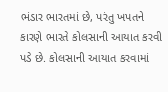ભંડાર ભારતમાં છે, પરંતુ ખપતને કારણે ભારતે કોલસાની આયાત કરવી પડે છે. કોલસાની આયાત કરવામાં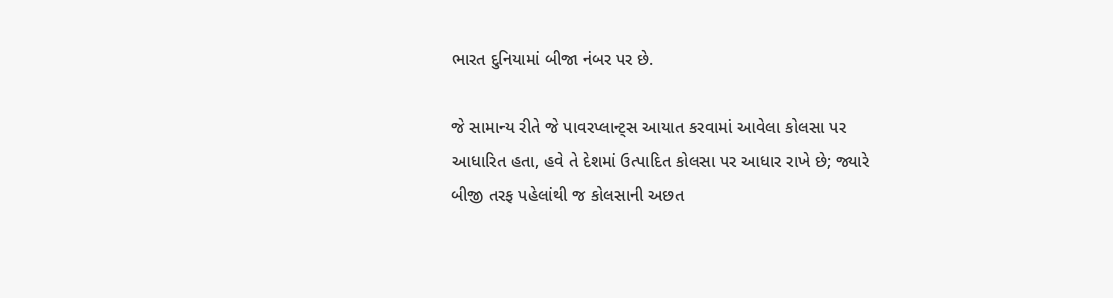ભારત દુનિયામાં બીજા નંબર પર છે.

જે સામાન્ય રીતે જે પાવરપ્લાન્ટ્સ આયાત કરવામાં આવેલા કોલસા પર આધારિત હતા, હવે તે દેશમાં ઉત્પાદિત કોલસા પર આધાર રાખે છે; જ્યારે બીજી તરફ પહેલાંથી જ કોલસાની અછત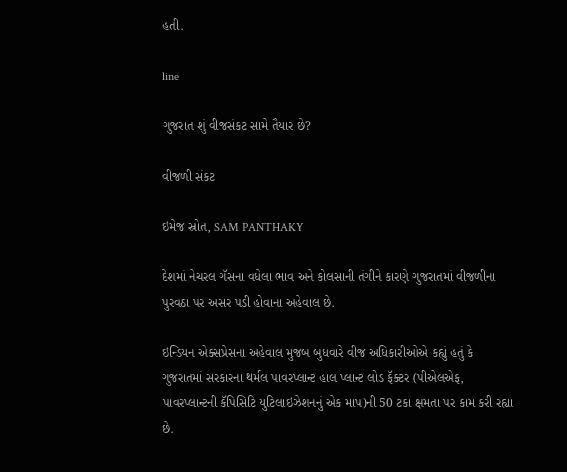હતી.

line

ગુજરાત શું વીજસંકટ સામે તૈયાર છે?

વીજળી સંકટ

ઇમેજ સ્રોત, SAM PANTHAKY

દેશમાં નેચરલ ગૅસના વધેલા ભાવ અને કોલસાની તંગીને કારણે ગુજરાતમાં વીજળીના પુરવઠા પર અસર પડી હોવાના અહેવાલ છે.

ઇન્ડિયન એક્સપ્રેસના અહેવાલ મુજબ બુધવારે વીજ અધિકારીઓએ કહ્યું હતું કે ગુજરાતમાં સરકારના થર્મલ પાવરપ્લાન્ટ હાલ પ્લાન્ટ લોડ ફૅક્ટર (પીએલએફ, પાવરપ્લાન્ટની કૅપિસિટિ યુટિલાઇઝેશનનું એક માપ)ની 50 ટકા ક્ષમતા પર કામ કરી રહ્યા છે.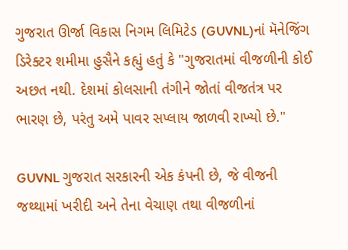ગુજરાત ઊર્જા વિકાસ નિગમ લિમિટેડ (GUVNL)નાં મૅનેજિંગ ડિરેક્ટર શમીમા હુસૈને કહ્યું હતું કે "ગુજરાતમાં વીજળીની કોઈ અછત નથી. દેશમાં કોલસાની તંગીને જોતાં વીજતંત્ર પર ભારણ છે, પરંતુ અમે પાવર સપ્લાય જાળવી રાખ્યો છે."

GUVNL ગુજરાત સરકારની એક કંપની છે, જે વીજની જથ્થામાં ખરીદી અને તેના વેચાણ તથા વીજળીનાં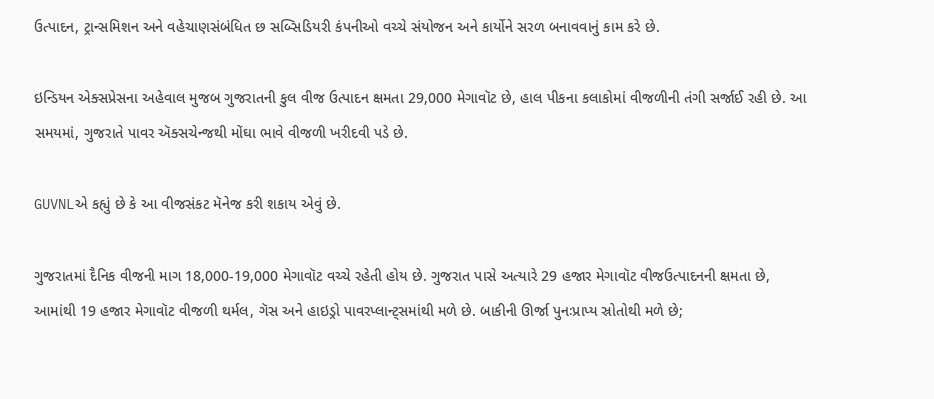ઉત્પાદન, ટ્રાન્સમિશન અને વહેચાણસંબંધિત છ સબ્સિડિયરી કંપનીઓ વચ્ચે સંયોજન અને કાર્યોને સરળ બનાવવાનું કામ કરે છે.

ઇન્ડિયન એક્સપ્રેસના અહેવાલ મુજબ ગુજરાતની કુલ વીજ ઉત્પાદન ક્ષમતા 29,000 મેગાવૉટ છે, હાલ પીકના કલાકોમાં વીજળીની તંગી સર્જાઈ રહી છે. આ સમયમાં, ગુજરાતે પાવર ઍક્સચેન્જથી મોંઘા ભાવે વીજળી ખરીદવી પડે છે.

GUVNLએ કહ્યું છે કે આ વીજસંકટ મૅનેજ કરી શકાય એવું છે.

ગુજરાતમાં દૈનિક વીજની માગ 18,000-19,000 મેગાવૉટ વચ્ચે રહેતી હોય છે. ગુજરાત પાસે અત્યારે 29 હજાર મેગાવૉટ વીજઉત્પાદનની ક્ષમતા છે, આમાંથી 19 હજાર મેગાવૉટ વીજળી થર્મલ, ગૅસ અને હાઇડ્રો પાવરપ્લાન્ટ્સમાંથી મળે છે. બાકીની ઊર્જા પુનઃપ્રાપ્ય સ્રોતોથી મળે છે;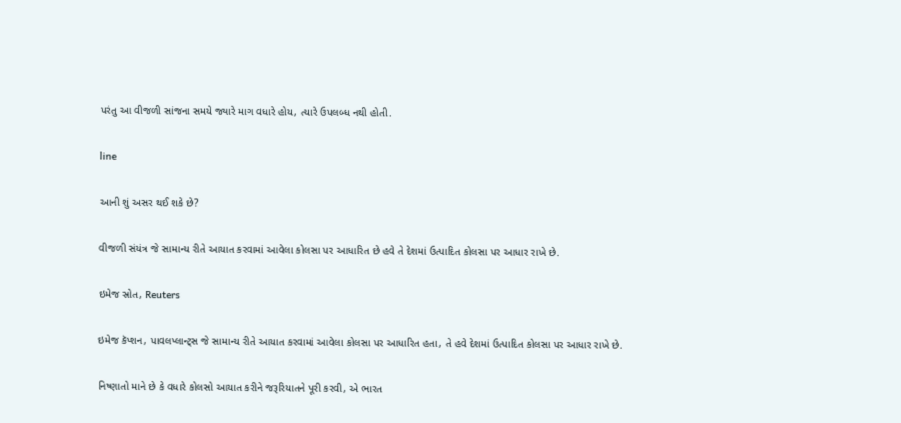પરંતુ આ વીજળી સાંજના સમયે જ્યારે માગ વધારે હોય, ત્યારે ઉપલબ્ધ નથી હોતી.

line

આની શું અસર થઈ શકે છે?

વીજળી સંયંત્ર જે સામાન્ય રીતે આયાત કરવામાં આવેલા કોલસા પર આધારિત છે હવે તે દેશમાં ઉત્પાદિત કોલસા પર આધાર રાખે છે.

ઇમેજ સ્રોત, Reuters

ઇમેજ કૅપ્શન, પાવલપ્લાન્ટ્સ જે સામાન્ય રીતે આયાત કરવામાં આવેલા કોલસા પર આધારિત હતા, તે હવે દેશમાં ઉત્પાદિત કોલસા પર આધાર રાખે છે.

નિષ્ણાતો માને છે કે વધારે કોલસો આયાત કરીને જરૂરિયાતને પૂરી કરવી, એ ભારત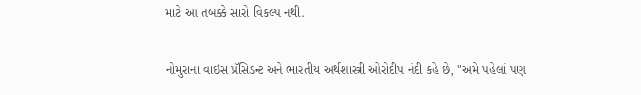માટે આ તબક્કે સારો વિકલ્પ નથી.

નોમુરાના વાઇસ પ્રૅસિડન્ટ અને ભારતીય અર્થશાસ્ત્રી ઓરોદીપ નંદી કહે છે, "અમે પહેલાં પણ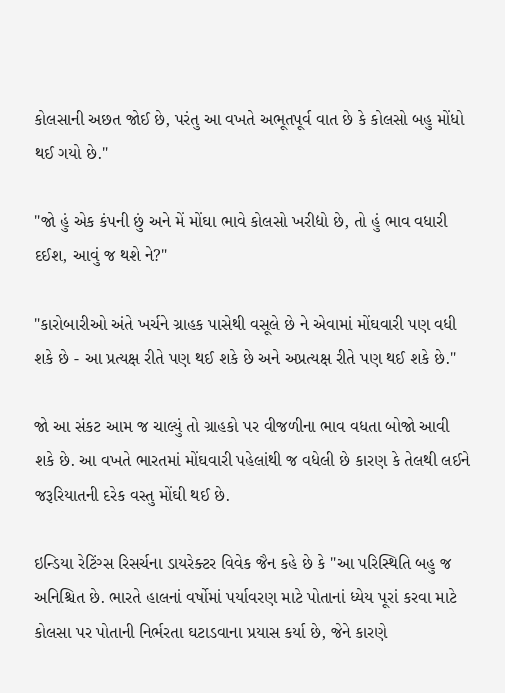કોલસાની અછત જોઈ છે, પરંતુ આ વખતે અભૂતપૂર્વ વાત છે કે કોલસો બહુ મોંધો થઈ ગયો છે."

"જો હું એક કંપની છું અને મેં મોંઘા ભાવે કોલસો ખરીદ્યો છે, તો હું ભાવ વધારી દઈશ, આવું જ થશે ને?"

"કારોબારીઓ અંતે ખર્ચને ગ્રાહક પાસેથી વસૂલે છે ને એવામાં મોંઘવારી પણ વધી શકે છે - આ પ્રત્યક્ષ રીતે પણ થઈ શકે છે અને અપ્રત્યક્ષ રીતે પણ થઈ શકે છે."

જો આ સંકટ આમ જ ચાલ્યું તો ગ્રાહકો પર વીજળીના ભાવ વધતા બોજો આવી શકે છે. આ વખતે ભારતમાં મોંઘવારી પહેલાંથી જ વધેલી છે કારણ કે તેલથી લઈને જરૂરિયાતની દરેક વસ્તુ મોંઘી થઈ છે.

ઇન્ડિયા રેટિંગ્સ રિસર્ચના ડાયરેક્ટર વિવેક જૈન કહે છે કે "આ પરિસ્થિતિ બહુ જ અનિશ્ચિત છે. ભારતે હાલનાં વર્ષોમાં પર્યાવરણ માટે પોતાનાં ધ્યેય પૂરાં કરવા માટે કોલસા પર પોતાની નિર્ભરતા ઘટાડવાના પ્રયાસ કર્યા છે, જેને કારણે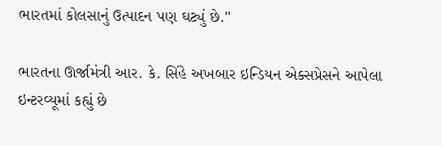ભારતમાં કોલસાનું ઉત્પાદન પણ ઘટ્યું છે."

ભારતના ઊર્જામંત્રી આર. કે. સિંહે અખબાર ઇન્ડિયન એક્સપ્રેસને આપેલા ઇન્ટરવ્યૂમાં કહ્યું છે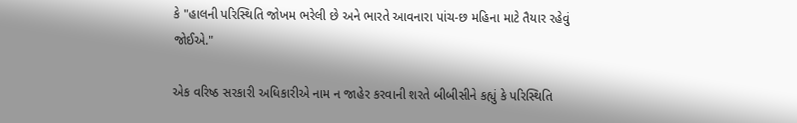કે "હાલની પરિસ્થિતિ જોખમ ભરેલી છે અને ભારતે આવનારા પાંચ-છ મહિના માટે તૈયાર રહેવું જોઈએ."

એક વરિષ્ઠ સરકારી અધિકારીએ નામ ન જાહેર કરવાની શરતે બીબીસીને કહ્યું કે પરિસ્થિતિ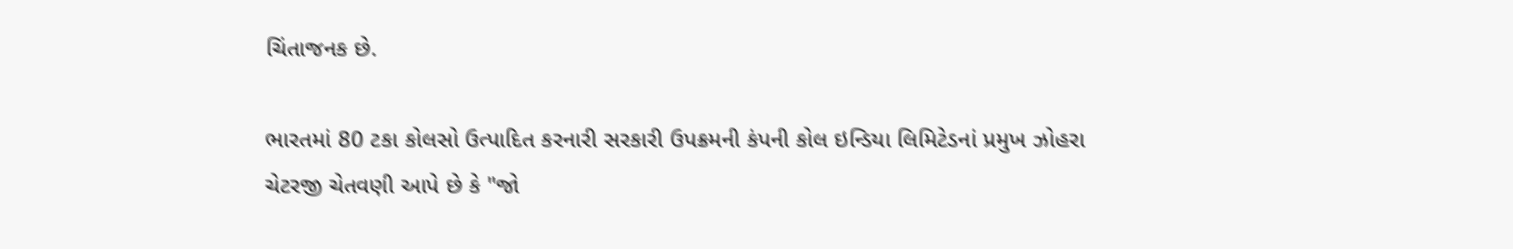ચિંતાજનક છે.

ભારતમાં 80 ટકા કોલસો ઉત્પાદિત કરનારી સરકારી ઉપક્રમની કંપની કોલ ઇન્ડિયા લિમિટેડનાં પ્રમુખ ઝોહરા ચેટરજી ચેતવણી આપે છે કે "જો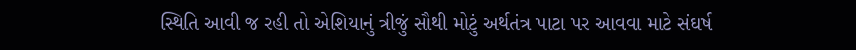સ્થિતિ આવી જ રહી તો એશિયાનું ત્રીજું સૌથી મોટું અર્થતંત્ર પાટા પર આવવા માટે સંઘર્ષ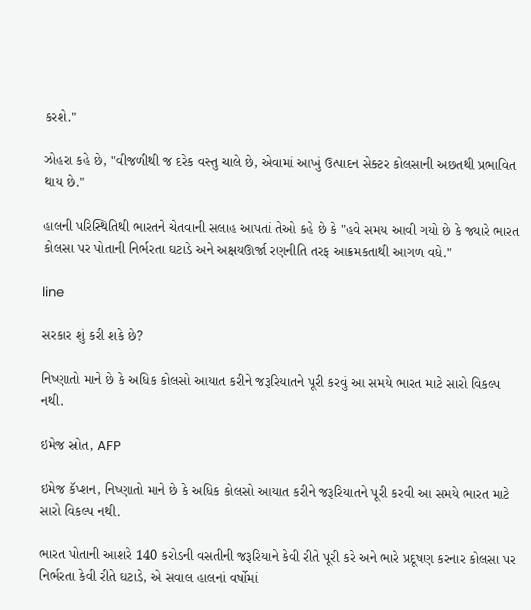કરશે."

ઝોહરા કહે છે, "વીજળીથી જ દરેક વસ્તુ ચાલે છે, એવામાં આખું ઉત્પાદન સેક્ટર કોલસાની અછતથી પ્રભાવિત થાય છે."

હાલની પરિસ્થિતિથી ભારતને ચેતવાની સલાહ આપતાં તેઓ કહે છે કે "હવે સમય આવી ગયો છે કે જ્યારે ભારત કોલસા પર પોતાની નિર્ભરતા ઘટાડે અને અક્ષયઊર્જા રણનીતિ તરફ આક્રમકતાથી આગળ વધે."

line

સરકાર શું કરી શકે છે?

નિષ્ણાતો માને છે કે અધિક કોલસો આયાત કરીને જરૂરિયાતને પૂરી કરવું આ સમયે ભારત માટે સારો વિકલ્પ નથી.

ઇમેજ સ્રોત, AFP

ઇમેજ કૅપ્શન, નિષ્ણાતો માને છે કે અધિક કોલસો આયાત કરીને જરૂરિયાતને પૂરી કરવી આ સમયે ભારત માટે સારો વિકલ્પ નથી.

ભારત પોતાની આશરે 140 કરોડની વસતીની જરૂરિયાને કેવી રીતે પૂરી કરે અને ભારે પ્રદૂષણ કરનાર કોલસા પર નિર્ભરતા કેવી રીતે ઘટાડે, એ સવાલ હાલનાં વર્ષોમાં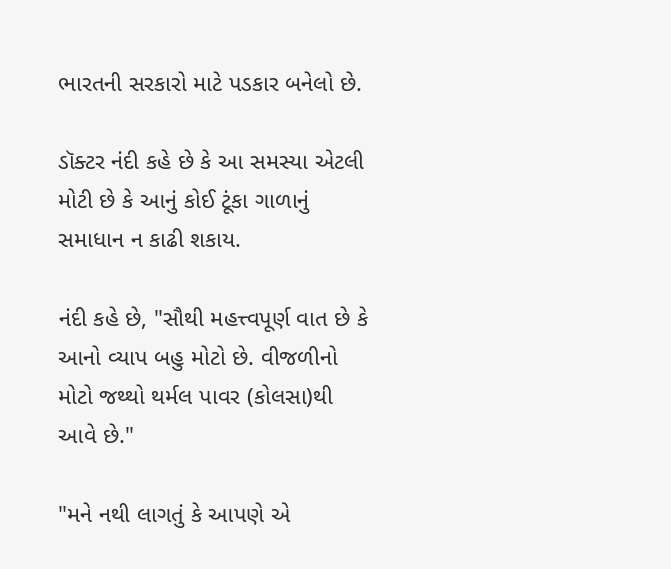ભારતની સરકારો માટે પડકાર બનેલો છે.

ડૉક્ટર નંદી કહે છે કે આ સમસ્યા એટલી મોટી છે કે આનું કોઈ ટૂંકા ગાળાનું સમાધાન ન કાઢી શકાય.

નંદી કહે છે, "સૌથી મહત્ત્વપૂર્ણ વાત છે કે આનો વ્યાપ બહુ મોટો છે. વીજળીનો મોટો જથ્થો થર્મલ પાવર (કોલસા)થી આવે છે."

"મને નથી લાગતું કે આપણે એ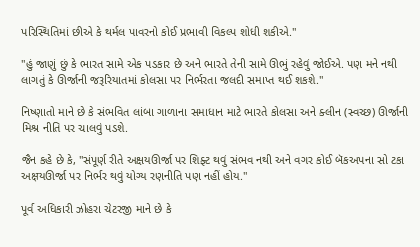પરિસ્થિતિમાં છીએ કે થર્મલ પાવરનો કોઈ પ્રભાવી વિકલ્પ શોધી શકીએ."

"હું જાણું છું કે ભારત સામે એક પડકાર છે અને ભારતે તેની સામે ઊભું રહેવું જોઈએ. પણ મને નથી લાગતું કે ઊર્જાની જરૂરિયાતમાં કોલસા પર નિર્ભરતા જલદી સમાપ્ત થઈ શકશે."

નિષ્ણાતો માને છે કે સંભવિત લાંબા ગાળાના સમાધાન માટે ભારતે કોલસા અને ક્લીન (સ્વચ્છ) ઊર્જાની મિશ્ર નીતિ પર ચાલવું પડશે.

જૈન કહે છે કે, "સંપૂર્ણ રીતે અક્ષયઊર્જા પર શિફ્ટ થવું સંભવ નથી અને વગર કોઈ બૅકઅપના સો ટકા અक्षયઊર્જા પર નિર્ભર થવું યોગ્ય રણનીતિ પણ નહીં હોય."

પૂર્વ અધિકારી ઝોહરા ચેટરજી માને છે કે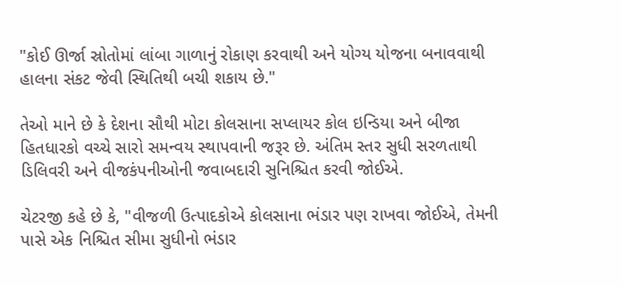"કોઈ ઊર્જા સ્રોતોમાં લાંબા ગાળાનું રોકાણ કરવાથી અને યોગ્ય યોજના બનાવવાથી હાલના સંકટ જેવી સ્થિતિથી બચી શકાય છે."

તેઓ માને છે કે દેશના સૌથી મોટા કોલસાના સપ્લાયર કોલ ઇન્ડિયા અને બીજા હિતધારકો વચ્ચે સારો સમન્વય સ્થાપવાની જરૂર છે. અંતિમ સ્તર સુધી સરળતાથી ડિલિવરી અને વીજકંપનીઓની જવાબદારી સુનિશ્ચિત કરવી જોઈએ.

ચેટરજી કહે છે કે, "વીજળી ઉત્પાદકોએ કોલસાના ભંડાર પણ રાખવા જોઈએ, તેમની પાસે એક નિશ્ચિત સીમા સુધીનો ભંડાર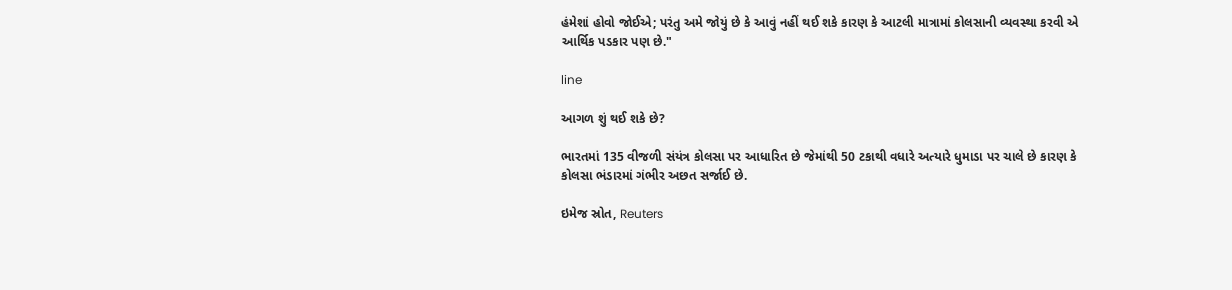હંમેશાં હોવો જોઈએ; પરંતુ અમે જોયું છે કે આવું નહીં થઈ શકે કારણ કે આટલી માત્રામાં કોલસાની વ્યવસ્થા કરવી એ આર્થિક પડકાર પણ છે."

line

આગળ શું થઈ શકે છે?

ભારતમાં 135 વીજળી સંયંત્ર કોલસા પર આધારિત છે જેમાંથી 50 ટકાથી વધારે અત્યારે ધુમાડા પર ચાલે છે કારણ કે કોલસા ભંડારમાં ગંભીર અછત સર્જાઈ છે.

ઇમેજ સ્રોત, Reuters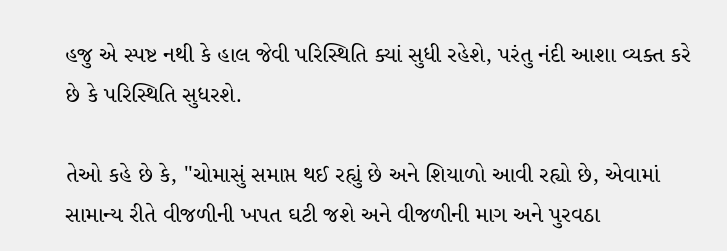હજુ એ સ્પષ્ટ નથી કે હાલ જેવી પરિસ્થિતિ ક્યાં સુધી રહેશે, પરંતુ નંદી આશા વ્યક્ત કરે છે કે પરિસ્થિતિ સુધરશે.

તેઓ કહે છે કે, "ચોમાસું સમાપ્ત થઈ રહ્યું છે અને શિયાળો આવી રહ્યો છે, એવામાં સામાન્ય રીતે વીજળીની ખપત ઘટી જશે અને વીજળીની માગ અને પુરવઠા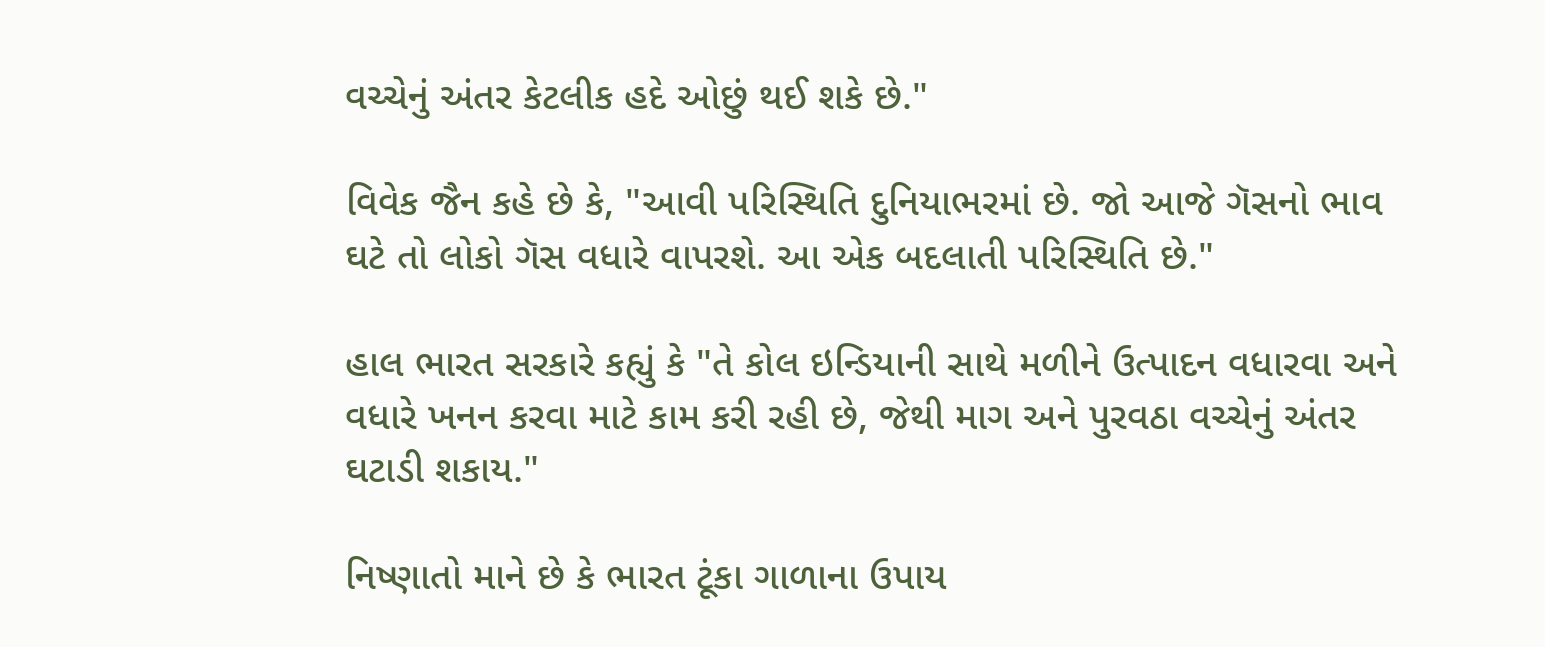વચ્ચેનું અંતર કેટલીક હદે ઓછું થઈ શકે છે."

વિવેક જૈન કહે છે કે, "આવી પરિસ્થિતિ દુનિયાભરમાં છે. જો આજે ગૅસનો ભાવ ઘટે તો લોકો ગૅસ વધારે વાપરશે. આ એક બદલાતી પરિસ્થિતિ છે."

હાલ ભારત સરકારે કહ્યું કે "તે કોલ ઇન્ડિયાની સાથે મળીને ઉત્પાદન વધારવા અને વધારે ખનન કરવા માટે કામ કરી રહી છે, જેથી માગ અને પુરવઠા વચ્ચેનું અંતર ઘટાડી શકાય."

નિષ્ણાતો માને છે કે ભારત ટૂંકા ગાળાના ઉપાય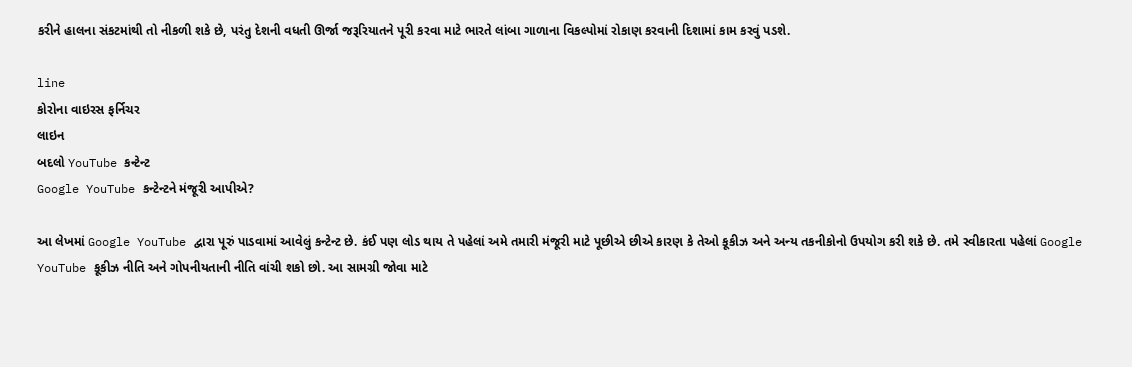કરીને હાલના સંકટમાંથી તો નીકળી શકે છે, પરંતુ દેશની વધતી ઊર્જા જરૂરિયાતને પૂરી કરવા માટે ભારતે લાંબા ગાળાના વિકલ્પોમાં રોકાણ કરવાની દિશામાં કામ કરવું પડશે.

line
કોરોના વાઇરસ ફર્નિચર
લાઇન
બદલો YouTube કન્ટેન્ટ
Google YouTube કન્ટેન્ટને મંજૂરી આપીએ?

આ લેખમાં Google YouTube દ્વારા પૂરું પાડવામાં આવેલું કન્ટેન્ટ છે. કંઈ પણ લોડ થાય તે પહેલાં અમે તમારી મંજૂરી માટે પૂછીએ છીએ કારણ કે તેઓ કૂકીઝ અને અન્ય તકનીકોનો ઉપયોગ કરી શકે છે. તમે સ્વીકારતા પહેલાં Google YouTube કૂકીઝ નીતિ અને ગોપનીયતાની નીતિ વાંચી શકો છો. આ સામગ્રી જોવા માટે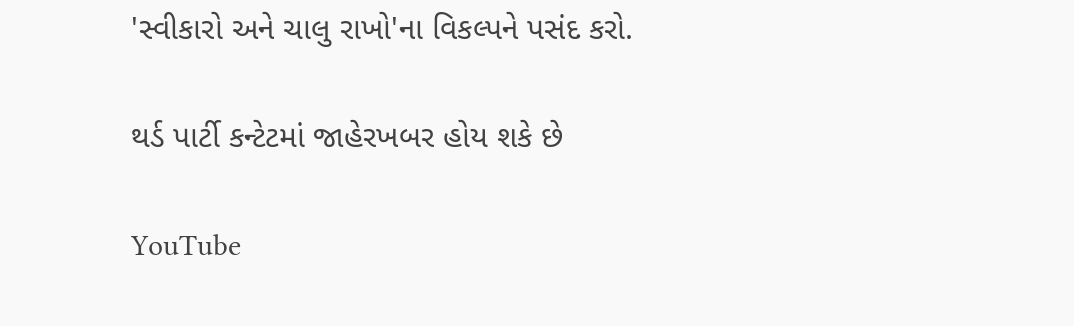'સ્વીકારો અને ચાલુ રાખો'ના વિકલ્પને પસંદ કરો.

થર્ડ પાર્ટી કન્ટેટમાં જાહેરખબર હોય શકે છે

YouTube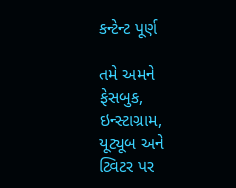કન્ટેન્ટ પૂર્ણ

તમે અમને ફેસબુક, ઇન્સ્ટાગ્રામ, યૂટ્યૂબ અને ટ્વિટર પર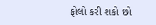ફોલો કરી શકો છો